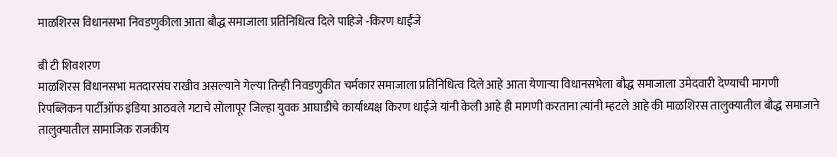माळशिरस विधानसभा निवडणुकीला आता बौद्ध समाजाला प्रतिनिधित्व दिले पाहिजे -किरण धाईंजे

बी टी शिवशरण
माळशिरस विधानसभा मतदारसंघ राखीव असल्याने गेल्या तिन्ही निवडणुकीत चर्मकार समाजाला प्रतिनिधित्व दिले आहे आता येणाऱ्या विधानसभेला बौद्ध समाजाला उमेदवारी देण्याची मागणी रिपब्लिकन पार्टीऑफ इंडिया आठवले गटाचे सोलापूर जिल्हा युवक आघाडीचे कार्याध्यक्ष किरण धाईजे यांनी केली आहे ही मागणी करताना त्यांनी म्हटले आहे की माळशिरस तालुक्यातील बौद्ध समाजाने तालुक्यातील सामाजिक राजकीय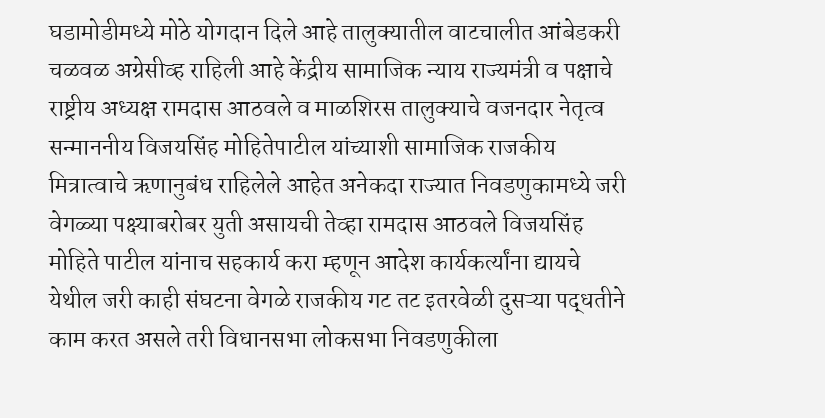घडामोडीमध्ये मोठे योगदान दिले आहे तालुक्यातील वाटचालीत आंबेडकरी चळवळ अग्रेसीव्ह राहिली आहे केंद्रीय सामाजिक न्याय राज्यमंत्री व पक्षाचे राष्ट्रीय अध्यक्ष रामदास आठवले व माळशिरस तालुक्याचे वजनदार नेतृत्व सन्माननीय विजयसिंह मोहितेपाटील यांच्याशी सामाजिक राजकीय मित्रात्वाचे ऋणानुबंध राहिलेले आहेत अनेकदा राज्यात निवडणुकामध्ये जरी वेगळ्या पक्ष्याबरोबर युती असायची तेव्हा रामदास आठवले विजयसिंह मोहिते पाटील यांनाच सहकार्य करा म्हणून आदेश कार्यकर्त्यांना द्यायचे येथील जरी काही संघटना वेगळे राजकीय गट तट इतरवेळी दुसऱ्या पद्धतीने काम करत असले तरी विधानसभा लोकसभा निवडणुकीला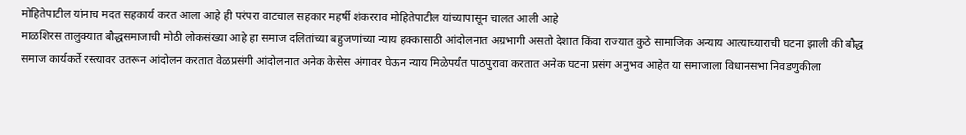मोहितेपाटील यांनाच मदत सहकार्य करत आला आहे ही परंपरा वाटचाल सहकार महर्षी शंकरराव मोहितेपाटील यांच्यापासून चालत आली आहे
माळशिरस तालुक्यात बौद्धसमाजाची मोठी लोकसंख्या आहे हा समाज दलितांच्या बहुजणांच्या न्याय हक्कासाठी आंदोलनात अग्रभागी असतो देशात किंवा राज्यात कुठे सामाजिक अन्याय आत्याच्याराची घटना झाली की बौद्ध समाज कार्यकर्ते रस्त्यावर उतरून आंदोलन करतात वेळप्रसंगी आंदोलनात अनेक केसेस अंगावर घेऊन न्याय मिळेपर्यंत पाठपुरावा करतात अनेक घटना प्रसंग अनुभव आहेत या समाजाला विधानसभा निवडणुकीला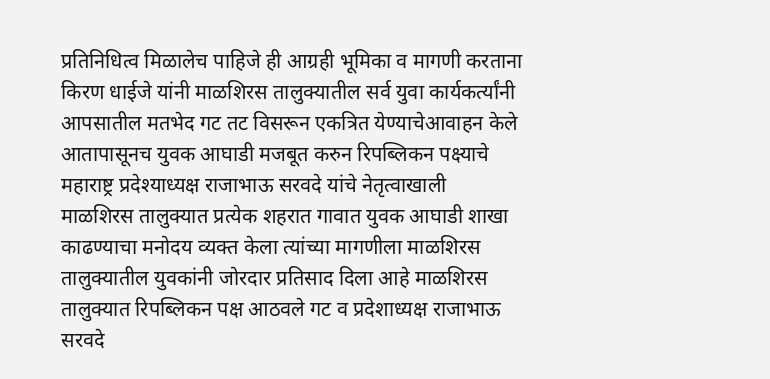प्रतिनिधित्व मिळालेच पाहिजे ही आग्रही भूमिका व मागणी करताना किरण धाईजे यांनी माळशिरस तालुक्यातील सर्व युवा कार्यकर्त्यांनी आपसातील मतभेद गट तट विसरून एकत्रित येण्याचेआवाहन केले आतापासूनच युवक आघाडी मजबूत करुन रिपब्लिकन पक्ष्याचे महाराष्ट्र प्रदेश्याध्यक्ष राजाभाऊ सरवदे यांचे नेतृत्वाखाली माळशिरस तालुक्यात प्रत्येक शहरात गावात युवक आघाडी शाखा काढण्याचा मनोदय व्यक्त केला त्यांच्या मागणीला माळशिरस तालुक्यातील युवकांनी जोरदार प्रतिसाद दिला आहे माळशिरस तालुक्यात रिपब्लिकन पक्ष आठवले गट व प्रदेशाध्यक्ष राजाभाऊ सरवदे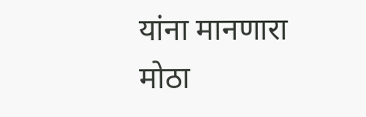यांना मानणारा मोठा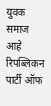युवक समाज आहे रिपब्लिकन पार्टी ऑफ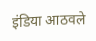इंडिया आठवले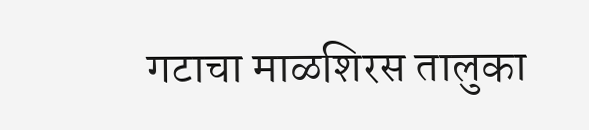गटाचा माळशिरस तालुका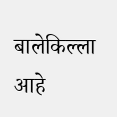बालेकिल्ला आहे